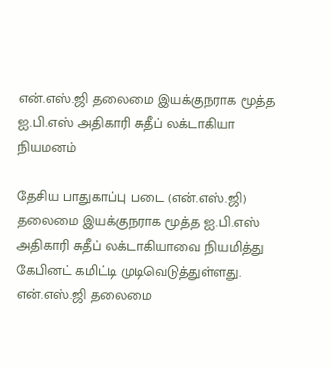என்.எஸ்.ஜி தலைமை இயக்குநராக மூத்த ஐ.பி.எஸ் அதிகாரி சுதீப் லக்டாகியா நியமனம்

தேசிய பாதுகாப்பு படை (என்.எஸ்.ஜி) தலைமை இயக்குநராக மூத்த ஐ.பி.எஸ் அதிகாரி சுதீப் லக்டாகியாவை நியமித்து கேபினட் கமிட்டி முடிவெடுத்துள்ளது.
என்.எஸ்.ஜி தலைமை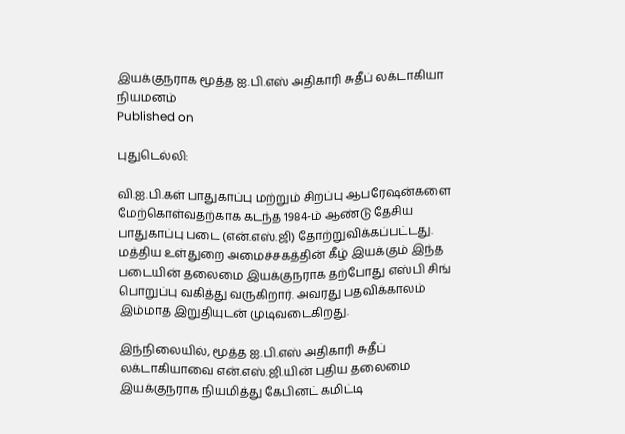இயக்குநராக மூத்த ஐ.பி.எஸ் அதிகாரி சுதீப் லக்டாகியா நியமனம்
Published on

புதுடெல்லி:

வி.ஐ.பி.கள் பாதுகாப்பு மற்றும் சிறப்பு ஆபரேஷன்களை மேற்கொள்வதற்காக கடந்த 1984-ம் ஆண்டு தேசிய பாதுகாப்பு படை (என்.எஸ்.ஜி) தோற்றுவிக்கப்பட்டது. மத்திய உள்துறை அமைச்சகத்தின் கீழ் இயக்கும் இந்த படையின் தலைமை இயக்குநராக தற்போது எஸ்பி சிங் பொறுப்பு வகித்து வருகிறார். அவரது பதவிக்காலம் இம்மாத இறுதியுடன் முடிவடைகிறது.

இந்நிலையில், மூத்த ஐ.பி.எஸ் அதிகாரி சுதீப் லக்டாகியாவை என்.எஸ்.ஜி.யின் புதிய தலைமை இயக்குநராக நியமித்து கேபினட் கமிட்டி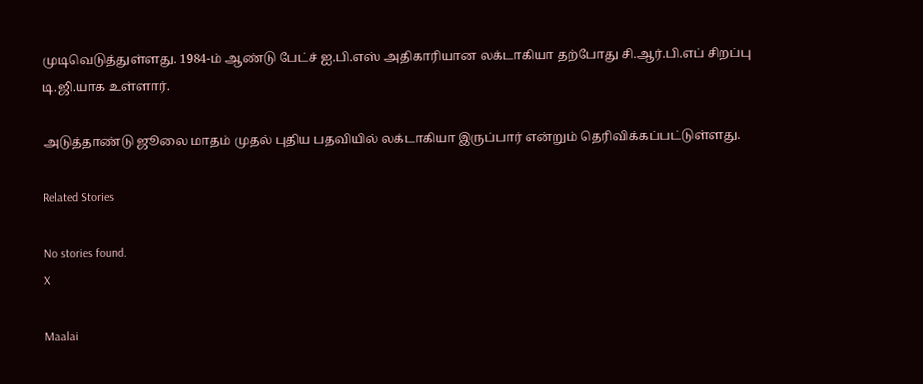முடிவெடுத்துள்ளது. 1984-ம் ஆண்டு பேட்ச் ஐ.பி.எஸ் அதிகாரியான லக்டாகியா தற்போது சி.ஆர்.பி.எப் சிறப்பு டி.ஜி.யாக உள்ளார்.

அடுத்தாண்டு ஜூலை மாதம் முதல் புதிய பதவியில் லக்டாகியா இருப்பார் என்றும் தெரிவிக்கப்பட்டுள்ளது.

Related Stories

No stories found.
X

Maalai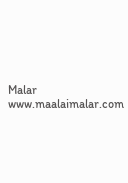Malar
www.maalaimalar.com